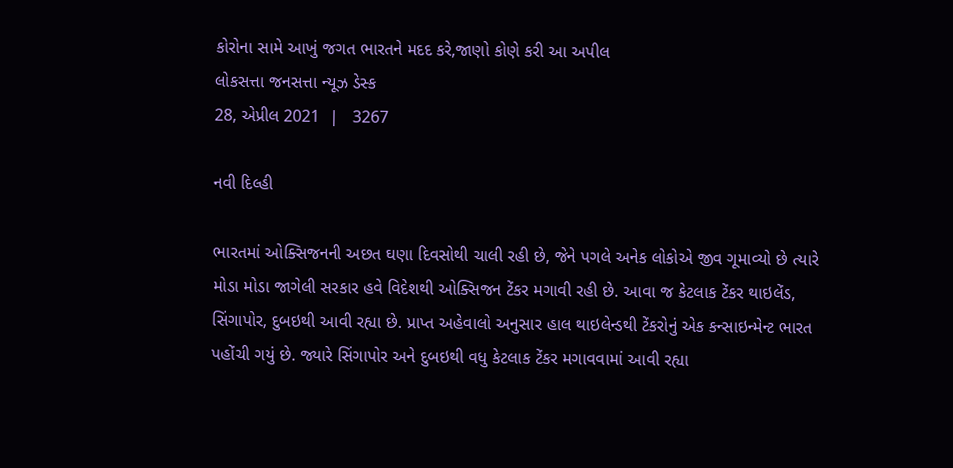કોરોના સામે આખું જગત ભારતને મદદ કરે,જાણો કોણે કરી આ અપીલ
લોકસત્તા જનસત્તા ન્યૂઝ ડેસ્ક
28, એપ્રીલ 2021  |   3267

નવી દિલ્હી

ભારતમાં ઓક્સિજનની અછત ઘણા દિવસોથી ચાલી રહી છે, જેને પગલે અનેક લોકોએ જીવ ગૂમાવ્યો છે ત્યારે મોડા મોડા જાગેલી સરકાર હવે વિદેશથી ઓક્સિજન ટેંકર મગાવી રહી છે. આવા જ કેટલાક ટેંકર થાઇલેંડ, સિંગાપોર, દુબઇથી આવી રહ્યા છે. પ્રાપ્ત અહેવાલો અનુસાર હાલ થાઇલેન્ડથી ટેંકરોનું એક કન્સાઇન્મેન્ટ ભારત પહોંચી ગયું છે. જ્યારે સિંગાપોર અને દુબઇથી વધુ કેટલાક ટેંકર મગાવવામાં આવી રહ્યા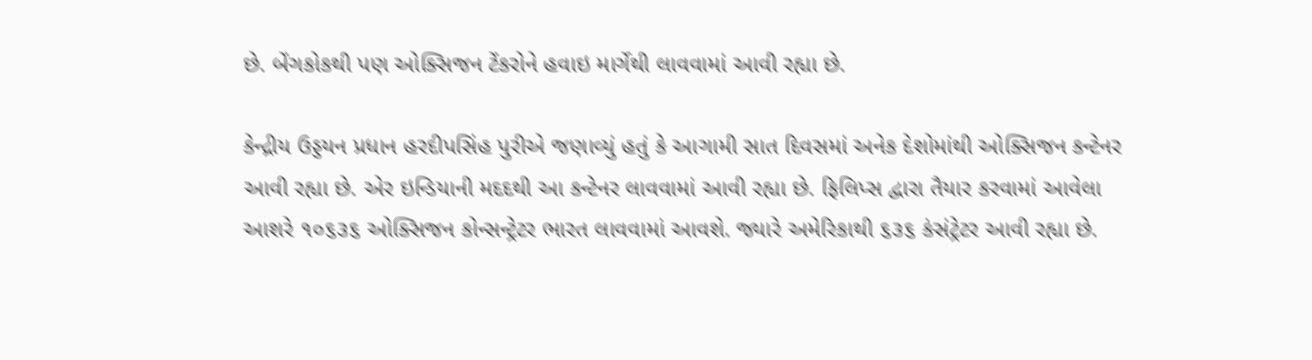છે. બેંગકોકથી પણ ઓક્સિજન ટેંકરોને હવાઇ માર્ગેથી લાવવામાં આવી રહ્યા છે.

કેન્દ્રીય ઉડ્ડયન પ્રધાન હરદીપસિંહ પુરીએ જણાવ્યું હતું કે આગામી સાત દિવસમાં અનેક દેશોમાંથી ઓક્સિજન કન્ટેનર આવી રહ્યા છે. એર ઇન્ડિયાની મદદથી આ કન્ટેનર લાવવામાં આવી રહ્યા છે. ફિલિપ્સ દ્વારા તૈયાર કરવામાં આવેલા આશરે ૧૦૬૩૬ ઓક્સિજન કોન્સન્ટ્રેટર ભારત લાવવામાં આવશે. જ્યારે અમેરિકાથી ૬૩૬ કંસંટ્રેટર આવી રહ્યા છે.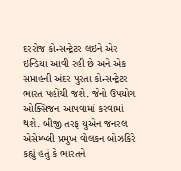દરરોજ કોન્સન્ટ્રેટર લઇને એર ઇન્ડિયા આવી રહી છે અને એક સપ્તાહની અંદર પુરતા કોન્સન્ટ્રેટર ભારત પહોંચી જશે. જેનો ઉપયોગ ઓક્સિજન આપવામાં કરવામાં થશે. બીજી તરફ યુએન જનરલ એસેમ્બ્લી પ્રમુખ વોલકન બોઝકિરે કહ્યું હતું કે ભારતને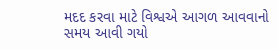મદદ કરવા માટે વિશ્વએ આગળ આવવાનો સમય આવી ગયો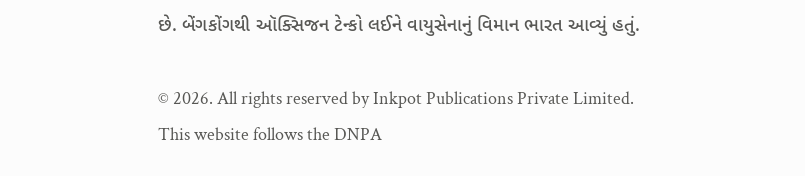છે. બેંગકોંગથી ઑક્સિજન ટેન્કો લઈને વાયુસેનાનું વિમાન ભારત આવ્યું હતું.

© 2026. All rights reserved by Inkpot Publications Private Limited.
This website follows the DNPA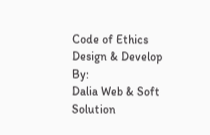Code of Ethics
Design & Develop By:
Dalia Web & Soft Solution